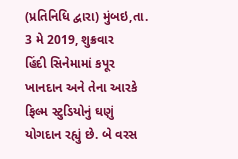(પ્રતિનિધિ દ્વારા) મુંબઇ,તા. 3 મે 2019, શુક્રવાર
હિંદી સિનેમામાં કપૂર ખાનદાન અને તેના આરકે ફિલ્મ સ્ટુડિયોનું ઘણું યોગદાન રહ્યું છે. બે વરસ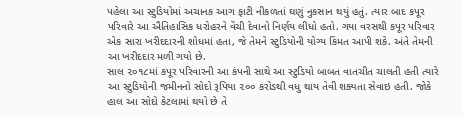પહેલા આ સ્ટુડિયોમાં અચાનક આગ ફાટી નીકળતાં ઘણું નુકસાન થયું હતું. ત્યાર બાદ કપૂર પરિવારે આ ઐતિહાસિક ધરોહરને વેંચી દેવાનો નિર્ણય લીધો હતો. ગયા વરસથી કપૂર પરિવાર એક સારા ખરીદદારની શોધમાં હતા, જે તેમને સ્ટુડિયોની યોગ્ય કિંમત આપી શકે. અંતે તેમની આ ખરીદદાર મળી ગયો છે.
સાલ ૨૦૧૮માં કપૂર પરિવારની આ કંપની સાથે આ સ્ટુડિયો બાબત વાતચીત ચાલતી હતી ત્યારે આ સ્ટુડિયોની જમીનનો સોદો રૂપિયા ૨૦૦ કરોડથી વધુ થાય તેવી શક્યતા સેવાઇ હતી. જોકે હાલ આ સોદો કેટલામાં થયો છે તે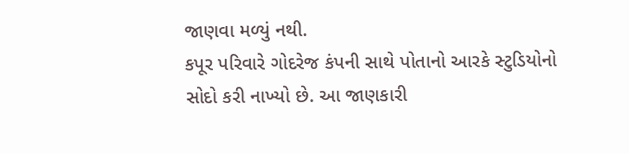જાણવા મળ્યું નથી.
કપૂર પરિવારે ગોદરેજ કંપની સાથે પોતાનો આરકે સ્ટુડિયોનો સોદો કરી નાખ્યો છે. આ જાણકારી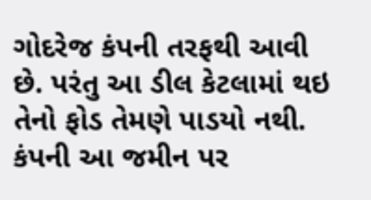ગોદરેજ કંપની તરફથી આવી છે. પરંતુ આ ડીલ કેટલામાં થઇ તેનો ફોડ તેમણે પાડયો નથી. કંપની આ જમીન પર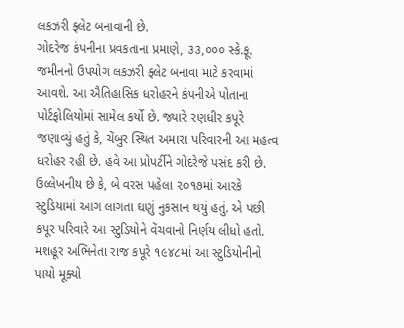લકઝરી ફ્લેટ બનાવાની છે.
ગોદરેજ કંપનીના પ્રવકતાના પ્રમાણે, ૩૩,૦૦૦ સ્કે.ફૂ. જમીનનો ઉપયોગ લકઝરી ફ્લેટ બનાવા માટે કરવામાં આવશે. આ ઐતિહાસિક ધરોહરને કંપનીએ પોતાના પોર્ટફોલિયોમાં સામેલ કર્યો છે. જ્યારે રણધીર કપૂરે જણાવ્યું હતું કે, ચેંબુર સ્થિત અમારા પરિવારની આ મહત્વ ધરોહર રહી છે. હવે આ પ્રોપર્ટીને ગોદરેજે પસંદ કરી છે.
ઉલ્લેખનીય છે કે, બે વરસ પહેલા ૨૦૧૭માં આરકે સ્ટુડિયામાં આગ લાગતા ઘણું નુકસાન થયું હતું. એ પછી કપૂર પરિવારે આ સ્ટુડિયોને વેંચવાનો નિર્ણય લીધો હતો. મશહૂર અભિનેતા રાજ કપૂરે ૧૯૪૮માં આ સ્ટુડિયોનીનો પાયો મૂક્યો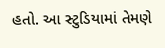હતો. આ સ્ટુડિયામાં તેમણે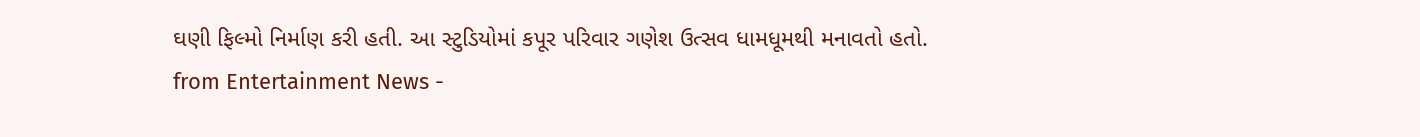ઘણી ફિલ્મો નિર્માણ કરી હતી. આ સ્ટુડિયોમાં કપૂર પરિવાર ગણેશ ઉત્સવ ધામધૂમથી મનાવતો હતો.
from Entertainment News -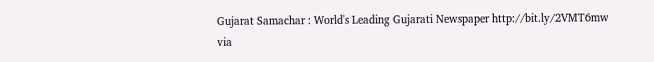Gujarat Samachar : World's Leading Gujarati Newspaper http://bit.ly/2VMT6mw
via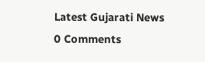Latest Gujarati News
0 Comments